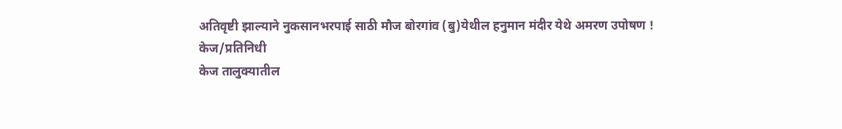अतिवृष्टी झाल्याने नुकसानभरपाई साठी मौज बोरगांव (बु)येथील हनुमान मंदीर येथे अमरण उपोषण !
केज/प्रतिनिधी
केज तालुक्यातील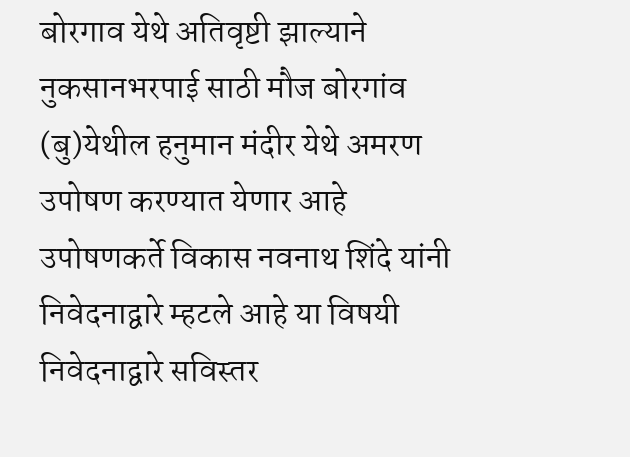बोरगाव येथे अतिवृष्टी झाल्याने नुकसानभरपाई साठी मौज बोरगांव (बु)येथील हनुमान मंदीर येथे अमरण उपोषण करण्यात येणार आहे उपोषणकर्ते विकास नवनाथ शिंदे यांनी निवेदनाद्वारे म्हटले आहे या विषयी निवेदनाद्वारे सविस्तर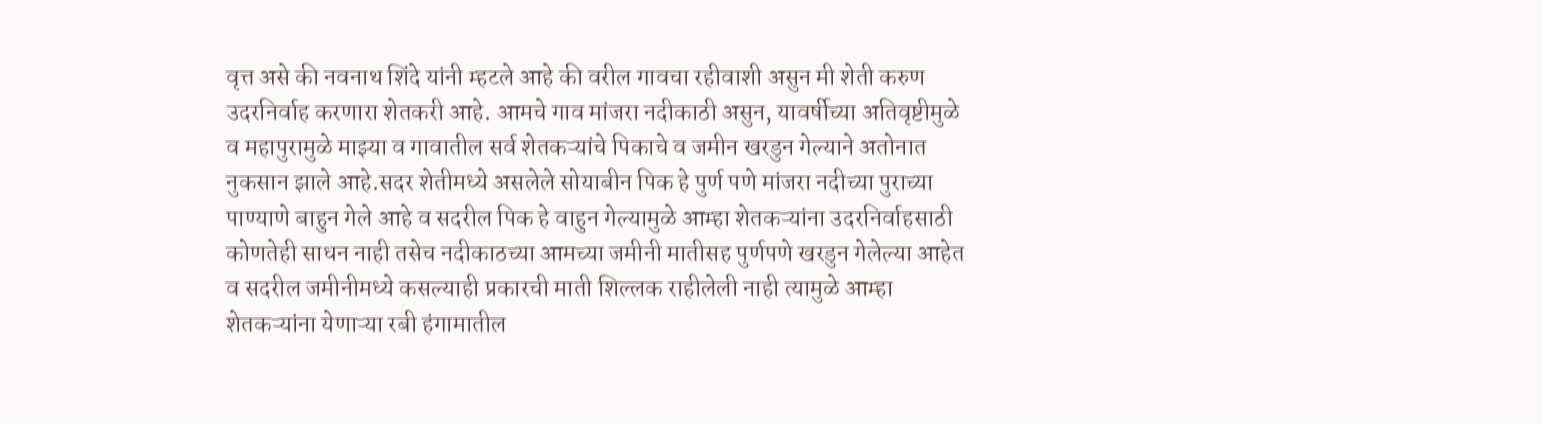वृत्त असे की नवनाथ शिंदे यांनी म्हटले आहे की वरील गावचा रहीवाशी असुन मी शेती करुण उदरनिर्वाह करणारा शेतकरी आहे. आमचे गाव मांजरा नदीकाठी असुन, यावर्षीच्या अतिवृष्टीमुळे व महापुरामुळे माझ्या व गावातील सर्व शेतकऱ्यांचे पिकाचे व जमीन खरडुन गेल्याने अतोनात नुकसान झाले आहे.सदर शेतीमध्ये असलेले सोयाबीन पिक हे पुर्ण पणे मांजरा नदीच्या पुराच्या पाण्याणे बाहुन गेले आहे व सदरील पिक हे वाहुन गेल्यामुळे आम्हा शेतकऱ्यांना उदरनिर्वाहसाठी कोणतेही साधन नाही तसेच नदीकाठच्या आमच्या जमीनी मातीसह पुर्णपणे खरडुन गेलेल्या आहेत व सदरील जमीनीमध्ये कसल्याही प्रकारची माती शिल्लक राहीलेली नाही त्यामुळे आम्हा शेतकऱ्यांना येणाऱ्या रबी हंगामातील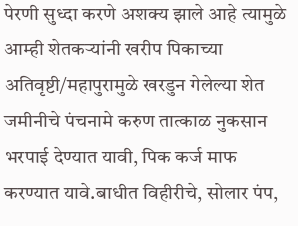पेरणी सुध्दा करणे अशक्य झाले आहे त्यामुळे आम्ही शेतकऱ्यांनी खरीप पिकाच्या अतिवृष्टी/महापुरामुळे खरडुन गेलेल्या शेत जमीनीचे पंचनामे करुण तात्काळ नुकसान भरपाई देण्यात यावी, पिक कर्ज माफ करण्यात यावे.बाधीत विहीरीचे, सोलार पंप,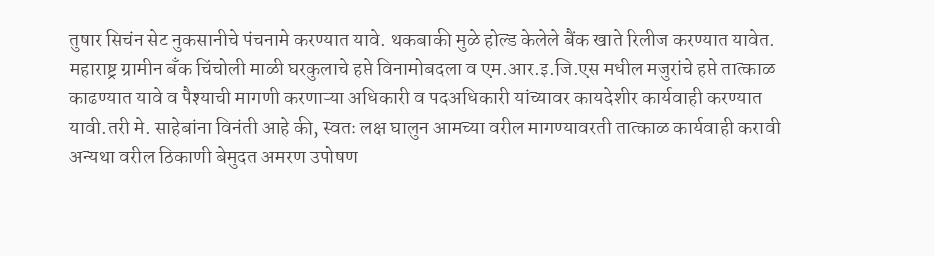तुषार सिचंन सेट नुकसानीचे पंचनामे करण्यात यावे. थकबाकी मुळे होल्ड केलेले बैंक खाते रिलीज करण्यात यावेत. महाराष्ट्र ग्रामीन बॅंक चिंचोली माळी घरकुलाचे हप्ते विनामोबदला व एम.आर.इ.जि.एस मधील मजुरांचे हप्ते तात्काळ काढण्यात यावे व पैश्याची मागणी करणाऱ्या अधिकारी व पदअधिकारी यांच्यावर कायदेशीर कार्यवाही करण्यात यावी.तरी मे. साहेबांना विनंती आहे की, स्वतः लक्ष घालुन आमच्या वरील मागण्यावरती तात्काळ कार्यवाही करावी अन्यथा वरील ठिकाणी बेमुदत अमरण उपोषण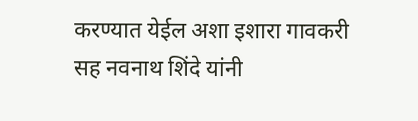करण्यात येईल अशा इशारा गावकरी सह नवनाथ शिंदे यांनी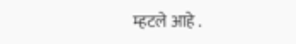म्हटले आहे .